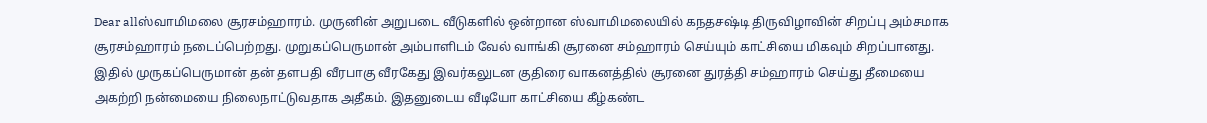Dear allஸ்வாமிமலை சூரசம்ஹாரம். முருனின் அறுபடை வீடுகளில் ஒன்றான ஸ்வாமிமலையில் கநதசஷ்டி திருவிழாவின் சிறப்பு அம்சமாக சூரசம்ஹாரம் நடைப்பெற்றது. முறுகப்பெருமான் அம்பாளிடம் வேல் வாங்கி சூரனை சம்ஹாரம் செய்யும் காட்சியை மிகவும் சிறப்பானது. இதில் முருகப்பெருமான் தன் தளபதி வீரபாகு வீரகேது இவர்கலுடன குதிரை வாகனத்தில் சூரனை துரத்தி சம்ஹாரம் செய்து தீமையை அகற்றி நன்மையை நிலைநாட்டுவதாக அதீகம். இதனுடைய வீடியோ காட்சியை கீழ்கண்ட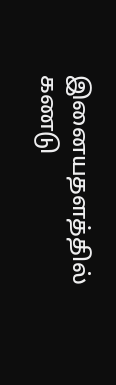இனையதளத்தில் கணடு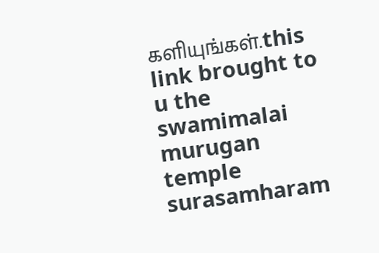களியுங்கள்.this link brought to u the swamimalai murugan temple surasamharam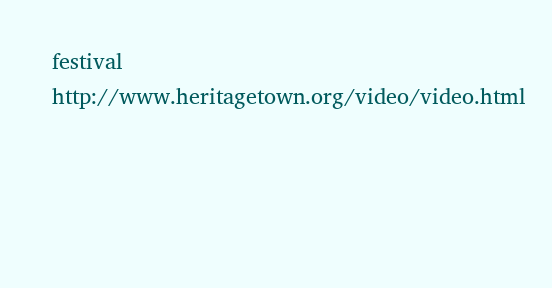festival http://www.heritagetown.org/video/video.html